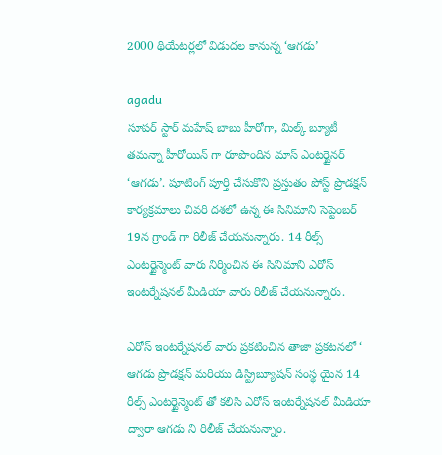2000 థియేటర్లలో విడుదల కానున్న ‘ఆగడు’

agadu
సూపర్ స్టార్ మహేష్ బాబు హీరోగా, మిల్క్ బ్యూటీ తమన్నా హీరోయిన్ గా రూపొందిన మాస్ ఎంటర్టైనర్ ‘ఆగడు’. షూటింగ్ పూర్తి చేసుకొని ప్రస్తుతం పోస్ట్ ప్రొడక్షన్ కార్యక్రమాలు చివరి దశలో ఉన్న ఈ సినిమాని సెప్టెంబర్ 19న గ్రాండ్ గా రిలీజ్ చేయనున్నారు. 14 రీల్స్ ఎంటర్టైన్మెంట్ వారు నిర్మించిన ఈ సినిమాని ఎరోస్ ఇంటర్నేషనల్ మీడియా వారు రిలీజ్ చేయనున్నారు.

ఎరోస్ ఇంటర్నేషనల్ వారు ప్రకటించిన తాజా ప్రకటనలో ‘ ఆగడు ప్రొడక్షన్ మరియు డిస్ట్రిబ్యూషన్ సంస్థ యైన 14 రీల్స్ ఎంటర్టైన్మెంట్ తో కలిసి ఎరోస్ ఇంటర్నేషనల్ మీడియా ద్వారా ఆగడు ని రిలీజ్ చేయనున్నాం.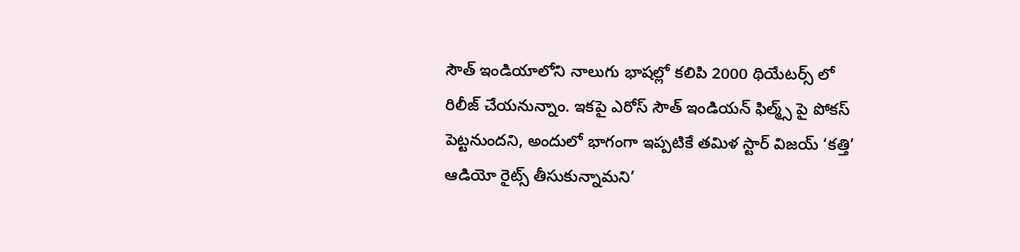సౌత్ ఇండియాలోని నాలుగు భాషల్లో కలిపి 2000 థియేటర్స్ లో రిలీజ్ చేయనున్నాం. ఇకపై ఎరోస్ సౌత్ ఇండియన్ ఫిల్మ్స్ పై పోకస్ పెట్టనుందని, అందులో భాగంగా ఇప్పటికే తమిళ స్టార్ విజయ్ ‘కత్తి’ ఆడియో రైట్స్ తీసుకున్నామని’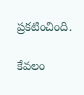ప్రకటించింది.

కేవలం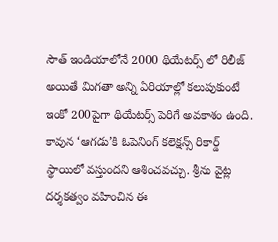సౌత్ ఇండియాలోనే 2000 థియేటర్స్ లో రిలీజ్ అయితే మిగతా అన్ని ఏరియాల్లో కలుపుకుంటే ఇంకో 200పైగా థియేటర్స్ పెరిగే అవకాశం ఉంది. కావున ‘ఆగడు’కి ఓపెనింగ్ కలెక్షన్స్ రికార్డ్ స్థాయిలో వస్తుందని ఆశించవచ్చు. శ్రీను వైట్ల దర్శకత్వం వహించిన ఈ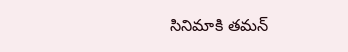సినిమాకి తమన్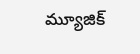మ్యూజిక్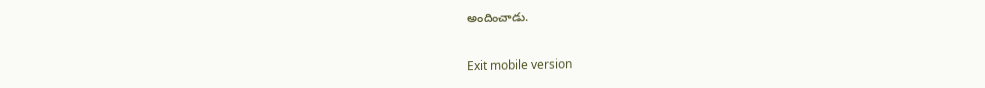అందించాడు.

Exit mobile version